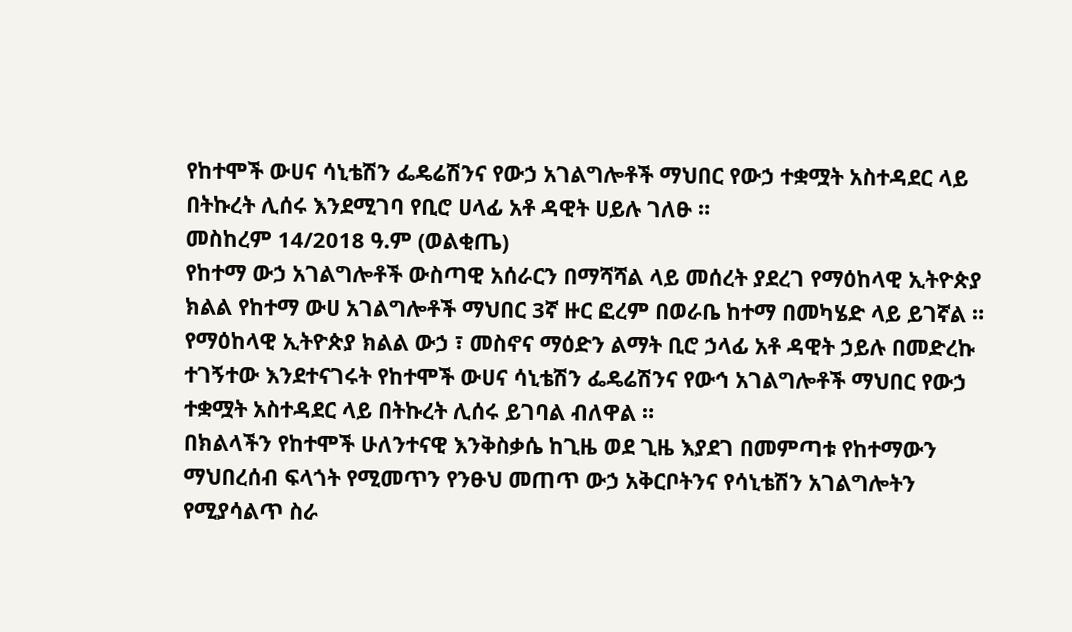የከተሞች ውሀና ሳኒቴሽን ፌዴሬሽንና የውኃ አገልግሎቶች ማህበር የውኃ ተቋሟት አስተዳደር ላይ በትኩረት ሊሰሩ እንደሚገባ የቢሮ ሀላፊ አቶ ዳዊት ሀይሉ ገለፁ ።
መስከረም 14/2018 ዓ.ም (ወልቂጤ)
የከተማ ውኃ አገልግሎቶች ውስጣዊ አሰራርን በማሻሻል ላይ መሰረት ያደረገ የማዕከላዊ ኢትዮጵያ ክልል የከተማ ውሀ አገልግሎቶች ማህበር 3ኛ ዙር ፎረም በወራቤ ከተማ በመካሄድ ላይ ይገኛል ።
የማዕከላዊ ኢትዮጵያ ክልል ውኃ ፣ መስኖና ማዕድን ልማት ቢሮ ኃላፊ አቶ ዳዊት ኃይሉ በመድረኩ ተገኝተው እንደተናገሩት የከተሞች ውሀና ሳኒቴሽን ፌዴሬሽንና የውኅ አገልግሎቶች ማህበር የውኃ ተቋሟት አስተዳደር ላይ በትኩረት ሊሰሩ ይገባል ብለዋል ።
በክልላችን የከተሞች ሁለንተናዊ እንቅስቃሴ ከጊዜ ወደ ጊዜ እያደገ በመምጣቱ የከተማውን ማህበረሰብ ፍላጎት የሚመጥን የንፁህ መጠጥ ውኃ አቅርቦትንና የሳኒቴሽን አገልግሎትን የሚያሳልጥ ስራ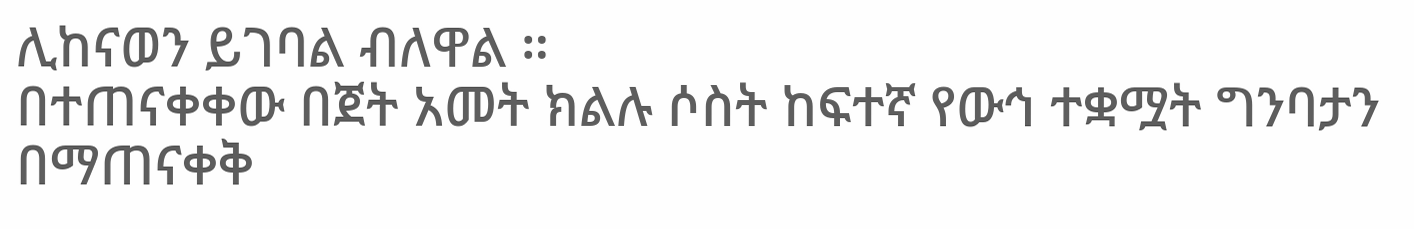ሊከናወን ይገባል ብለዋል ።
በተጠናቀቀው በጀት አመት ክልሉ ሶስት ከፍተኛ የውኅ ተቋሟት ግንባታን በማጠናቀቅ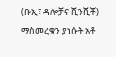(ቡኢ፣ ዳሎቻና ሺንሺቾ) ማስመረቁን ያነሱት አቶ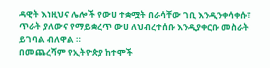ዳዊት እነዚህና ሌሎች የውሀ ተቋሟት በራሳቸው ገቢ እንዲንቀሳቀሱ፣ ጥራት ያለውና የማይቋረጥ ውሀ ለህብረተሰቡ እንዲያቀርቡ መስራት ይገባል ብለዋል ።
በመጨረሻም የኢትዮጵያ ከተሞች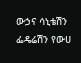ውኃና ሳኒቴሽን ፌዴሬሽን የውሀ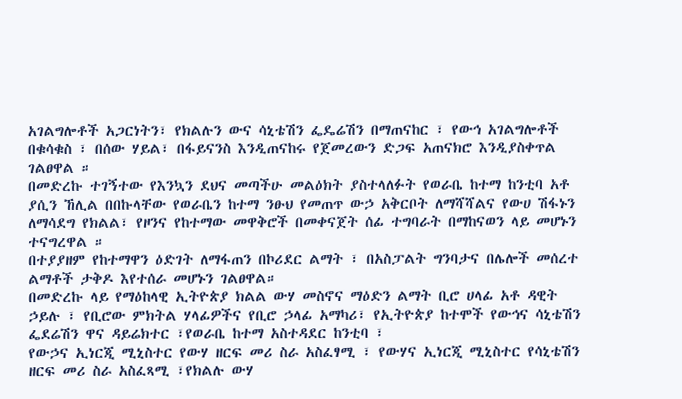አገልግሎቶች አጋርነትን፣ የክልሉን ውና ሳኒቴሽን ፌዴሬሽን በማጠናከር ፣ የውኅ አገልግሎቶች በቁሳቁስ ፣ በሰው ሃይል፣ በፋይናንስ እንዲጠናከሩ የጀመረውን ድጋፍ አጠናክሮ እንዲያስቀጥል ገልፀዋል ።
በመድረኩ ተገኝተው የእንኳን ደህና መጣችሁ መልዕክት ያስተላለፉት የወራቤ ከተማ ከንቲባ አቶ ያሲን ኸሊል በበኩላቸው የወራቤን ከተማ ንፁህ የመጠጥ ውኃ አቅርቦት ለማሻሻልና የውሀ ሽፋኑን ለማሳደግ የክልል፣ የዞንና የከተማው መዋቅሮች በመቀናጀት ሰፊ ተግባራት በማከናወን ላይ መሆኑን ተናግረዋል ።
በተያያዘም የከተማዋን ዕድገት ለማፋጠን በኮሪደር ልማት ፣ በአስፓልት ግንባታና በሌሎች መሰረተ ልማቶች ታቅዶ እየተሰራ መሆኑን ገልፀዋል።
በመድረኩ ላይ የማዕከላዊ ኢትዮጵያ ክልል ውሃ መስኖና ማዕድን ልማት ቢሮ ሀላፊ አቶ ዳዊት ኃይሉ ፣ የቢሮው ምክትል ሃላፊዎችና የቢሮ ኃላፊ አማካሪ፣ የኢትዮጵያ ከተሞች የውኅና ሳኒቴሽን ፌደሬሽን ዋና ዳይሬክተር ፣የወራቤ ከተማ አስተዳደር ከንቲባ ፣
የውኃና ኢነርጂ ሚኒስተር የውሃ ዘርፍ መሪ ስራ አስፈፃሚ ፣ የውሃና ኢነርጂ ሚኒስተር የሳኒቴሽን ዘርፍ መሪ ስራ አስፈጻሚ ፣የክልሉ ውሃ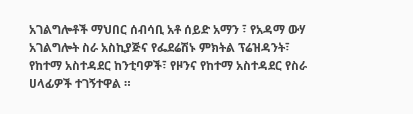አገልግሎቶች ማህበር ሰብሳቢ አቶ ሰይድ አማን ፣ የአዳማ ውሃ አገልግሎት ስራ አስኪያጅና የፌደሬሽኑ ምክትል ፕሬዝዳንት፣ የከተማ አስተዳደር ከንቲባዎች፣ የዞንና የከተማ አስተዳደር የስራ ሀላፊዎች ተገኝተዋል ።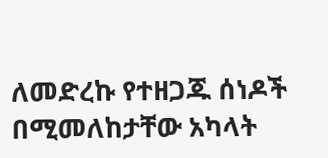ለመድረኩ የተዘጋጁ ሰነዶች በሚመለከታቸው አካላት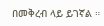በመቅረብ ላይ ይገኛል ።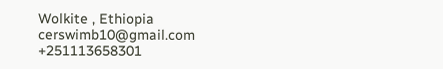Wolkite , Ethiopia
cerswimb10@gmail.com
+251113658301